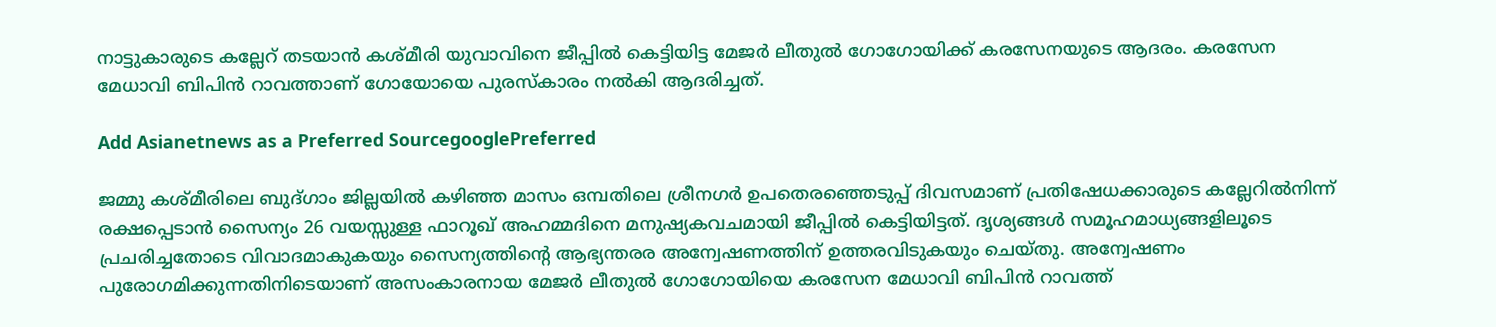നാട്ടുകാരുടെ കല്ലേറ് തടയാന്‍ കശ്‍മീരി യുവാവിനെ ജീപ്പില്‍ കെട്ടിയിട്ട മേജര്‍ ലീതുല്‍ ഗോഗോയിക്ക് കരസേനയുടെ ആദരം. കരസേന മേധാവി ബിപിന്‍ റാവത്താണ് ഗോയോയെ പുരസ്കാരം നല്‍കി ആദരിച്ചത്.

Add Asianetnews as a Preferred SourcegooglePreferred

ജമ്മു കശ്‍മീരിലെ ബുദ്ഗാം ജില്ലയില്‍ കഴിഞ്ഞ മാസം ഒമ്പതിലെ ശ്രീനഗര്‍ ഉപതെരഞ്ഞെടുപ്പ് ദിവസമാണ് പ്രതിഷേധക്കാരുടെ കല്ലേറില്‍നിന്ന് രക്ഷപ്പെടാന്‍ സൈന്യം 26 വയസ്സുള്ള ഫാറൂഖ് അഹമ്മദിനെ മനുഷ്യകവചമായി ജീപ്പില്‍ കെട്ടിയിട്ടത്. ദൃശ്യങ്ങള്‍ സമൂഹമാധ്യങ്ങളിലൂടെ പ്രചരിച്ചതോടെ വിവാദമാകുകയും സൈന്യത്തിന്‍റെ ആഭ്യന്തരര അന്വേഷണത്തിന് ഉത്തരവിടുകയും ചെയ്തു. അന്വേഷണം പുരോഗമിക്കുന്നതിനിടെയാണ് അസംകാരനായ മേജര്‍ ലീതുല്‍ ഗോഗോയിയെ കരസേന മേധാവി ബിപിന്‍ റാവത്ത്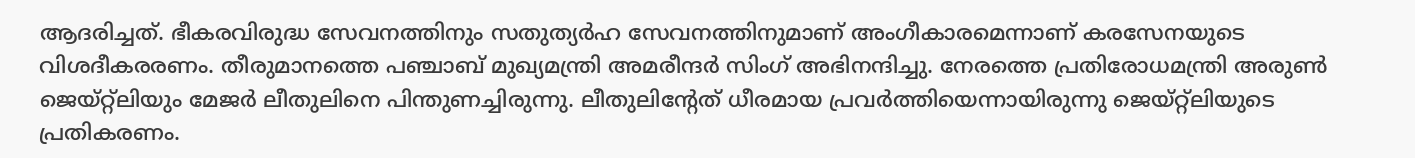ആദരിച്ചത്. ഭീകരവിരുദ്ധ സേവനത്തിനും സതുത്യര്‍ഹ സേവനത്തിനുമാണ് അംഗീകാരമെന്നാണ് കരസേനയുടെ വിശദീകരരണം. തീരുമാനത്തെ പഞ്ചാബ് മുഖ്യമന്ത്രി അമരീന്ദര്‍ സിംഗ് അഭിനന്ദിച്ചു. നേരത്തെ പ്രതിരോധമന്ത്രി അരുണ്‍ ജെയ്റ്റ്‍ലിയും മേജര്‍ ലീതുലിനെ പിന്തുണച്ചിരുന്നു. ലീതുലിന്‍റേത് ധീരമായ പ്രവര്‍ത്തിയെന്നായിരുന്നു ജെയ്റ്റ്‍ലിയുടെ പ്രതികരണം.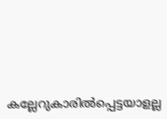കല്ലേറുകാരില്‍പ്പെട്ടയാളല്ല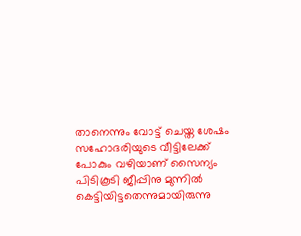താനെന്നും വോട്ട് ചെയ്ത ശേഷം സഹോദരിയുടെ വീട്ടിലേക്ക് പോകും വഴിയാണ് സൈന്യം പിടികൂടി ജീപ്പിനു മുന്നില്‍ കെട്ടിയിട്ടതെന്നുമായിരുന്നു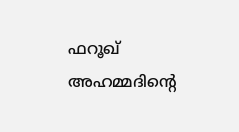ഫറൂഖ് അഹമ്മദിന്‍റെ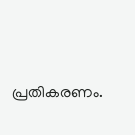പ്രതികരണം.